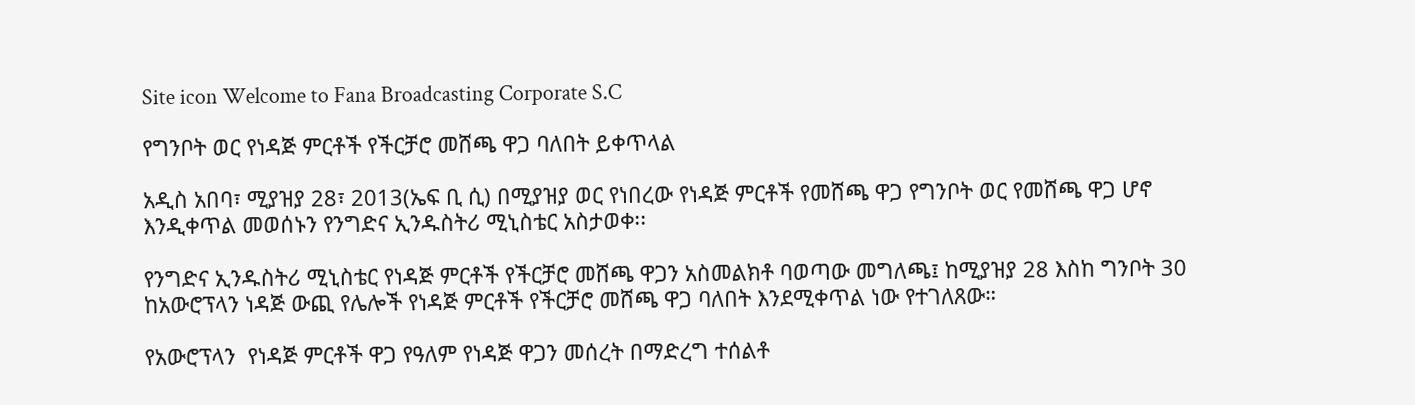Site icon Welcome to Fana Broadcasting Corporate S.C

የግንቦት ወር የነዳጅ ምርቶች የችርቻሮ መሸጫ ዋጋ ባለበት ይቀጥላል

አዲስ አበባ፣ ሚያዝያ 28፣ 2013(ኤፍ ቢ ሲ) በሚያዝያ ወር የነበረው የነዳጅ ምርቶች የመሸጫ ዋጋ የግንቦት ወር የመሸጫ ዋጋ ሆኖ እንዲቀጥል መወሰኑን የንግድና ኢንዱስትሪ ሚኒስቴር አስታወቀ፡፡

የንግድና ኢንዱስትሪ ሚኒስቴር የነዳጅ ምርቶች የችርቻሮ መሸጫ ዋጋን አስመልክቶ ባወጣው መግለጫ፤ ከሚያዝያ 28 እስከ ግንቦት 30 ከአውሮፕላን ነዳጅ ውጪ የሌሎች የነዳጅ ምርቶች የችርቻሮ መሸጫ ዋጋ ባለበት እንደሚቀጥል ነው የተገለጸው።

የአውሮፕላን  የነዳጅ ምርቶች ዋጋ የዓለም የነዳጅ ዋጋን መሰረት በማድረግ ተሰልቶ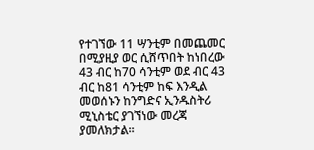የተገኘው 11 ሣንቲም በመጨመር በሚያዚያ ወር ሲሸጥበት ከነበረው 43 ብር ከ70 ሳንቲም ወደ ብር 43 ብር ከ81 ሳንቲም ከፍ እንዲል መወሰኑን ከንግድና ኢንዱስትሪ ሚኒስቴር ያገኘነው መረጃ ያመለክታል፡፡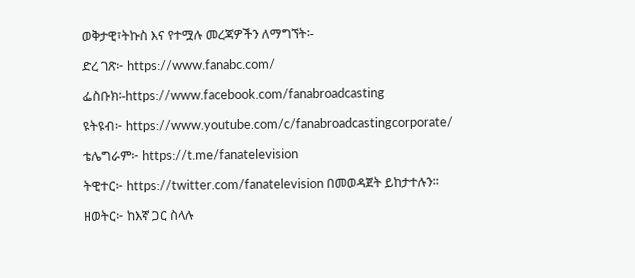ወቅታዊ፣ትኩስ እና የተሟሉ መረጃዎችን ለማግኘት፡-

ድረ ገጽ፦ https://www.fanabc.com/

ፌስቡክ፡-https://www.facebook.com/fanabroadcasting

ዩትዩብ፦ https://www.youtube.com/c/fanabroadcastingcorporate/

ቴሌግራም፦ https://t.me/fanatelevision

ትዊተር፦ https://twitter.com/fanatelevision በመወዳጀት ይከታተሉን፡፡

ዘወትር፦ ከእኛ ጋር ስላሉ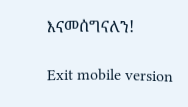እናመሰግናለን!

Exit mobile version